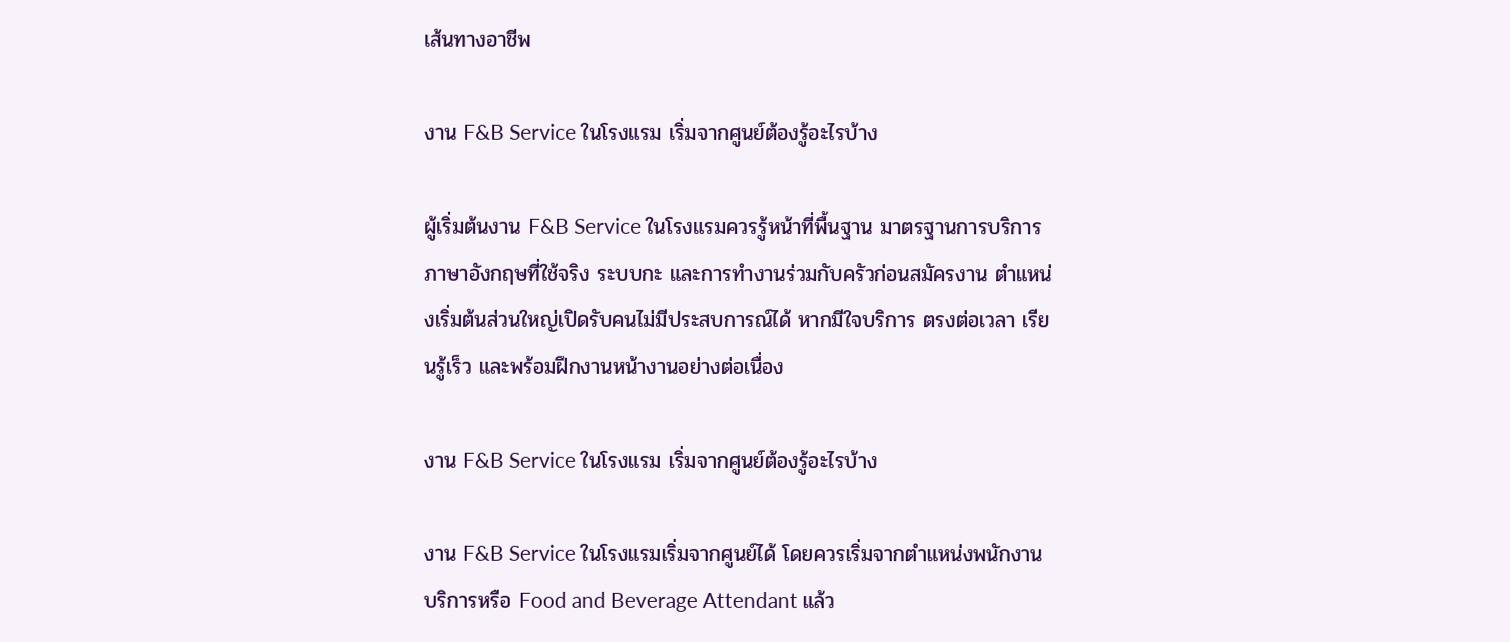เส้นทางอาชีพ

งาน F&B Service ในโรงแรม เริ่มจากศูนย์ต้องรู้อะไรบ้าง

ผู้เริ่มต้นงาน F&B Service ในโรงแรมควรรู้หน้าที่พื้นฐาน มาตรฐานการบริการ ภาษาอังกฤษที่ใช้จริง ระบบกะ และการทำงานร่วมกับครัวก่อนสมัครงาน ตำแหน่งเริ่มต้นส่วนใหญ่เปิดรับคนไม่มีประสบการณ์ได้ หากมีใจบริการ ตรงต่อเวลา เรียนรู้เร็ว และพร้อมฝึกงานหน้างานอย่างต่อเนื่อง

งาน F&B Service ในโรงแรม เริ่มจากศูนย์ต้องรู้อะไรบ้าง

งาน F&B Service ในโรงแรมเริ่มจากศูนย์ได้ โดยควรเริ่มจากตำแหน่งพนักงานบริการหรือ Food and Beverage Attendant แล้ว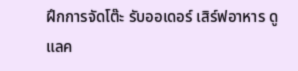ฝึกการจัดโต๊ะ รับออเดอร์ เสิร์ฟอาหาร ดูแลค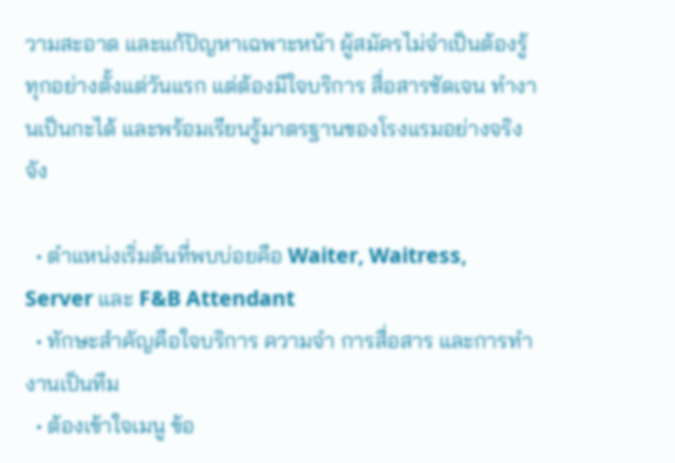วามสะอาด และแก้ปัญหาเฉพาะหน้า ผู้สมัครไม่จำเป็นต้องรู้ทุกอย่างตั้งแต่วันแรก แต่ต้องมีใจบริการ สื่อสารชัดเจน ทำงานเป็นกะได้ และพร้อมเรียนรู้มาตรฐานของโรงแรมอย่างจริงจัง

  • ตำแหน่งเริ่มต้นที่พบบ่อยคือ Waiter, Waitress, Server และ F&B Attendant
  • ทักษะสำคัญคือใจบริการ ความจำ การสื่อสาร และการทำงานเป็นทีม
  • ต้องเข้าใจเมนู ข้อ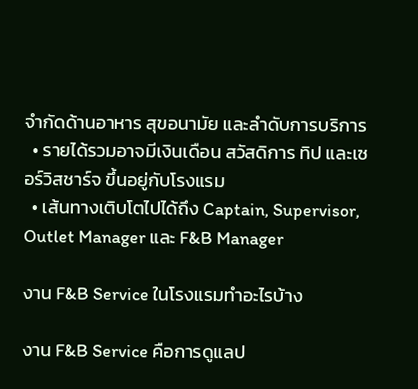จำกัดด้านอาหาร สุขอนามัย และลำดับการบริการ
  • รายได้รวมอาจมีเงินเดือน สวัสดิการ ทิป และเซอร์วิสชาร์จ ขึ้นอยู่กับโรงแรม
  • เส้นทางเติบโตไปได้ถึง Captain, Supervisor, Outlet Manager และ F&B Manager

งาน F&B Service ในโรงแรมทำอะไรบ้าง

งาน F&B Service คือการดูแลป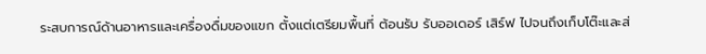ระสบการณ์ด้านอาหารและเครื่องดื่มของแขก ตั้งแต่เตรียมพื้นที่ ต้อนรับ รับออเดอร์ เสิร์ฟ ไปจนถึงเก็บโต๊ะและส่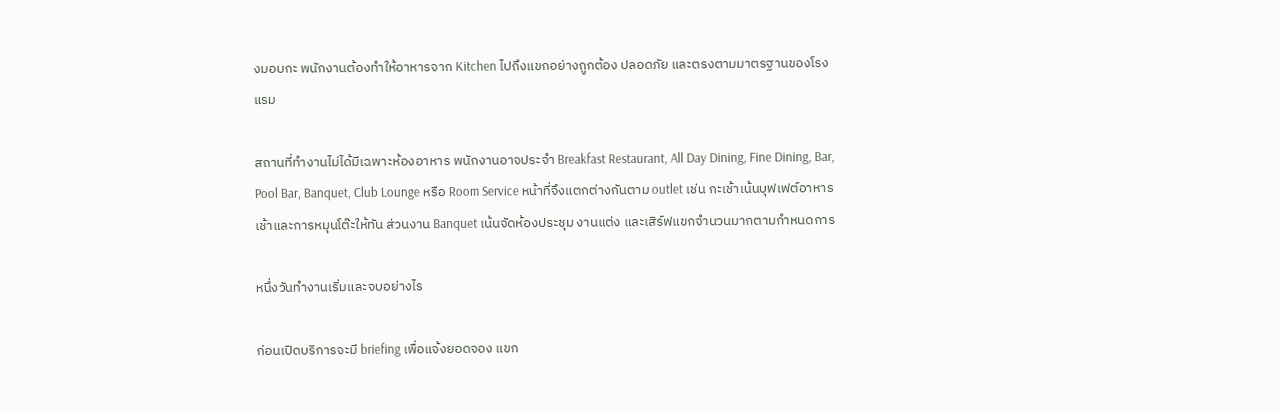งมอบกะ พนักงานต้องทำให้อาหารจาก Kitchen ไปถึงแขกอย่างถูกต้อง ปลอดภัย และตรงตามมาตรฐานของโรงแรม

สถานที่ทำงานไม่ได้มีเฉพาะห้องอาหาร พนักงานอาจประจำ Breakfast Restaurant, All Day Dining, Fine Dining, Bar, Pool Bar, Banquet, Club Lounge หรือ Room Service หน้าที่จึงแตกต่างกันตาม outlet เช่น กะเช้าเน้นบุฟเฟต์อาหารเช้าและการหมุนโต๊ะให้ทัน ส่วนงาน Banquet เน้นจัดห้องประชุม งานแต่ง และเสิร์ฟแขกจำนวนมากตามกำหนดการ

หนึ่งวันทำงานเริ่มและจบอย่างไร

ก่อนเปิดบริการจะมี briefing เพื่อแจ้งยอดจอง แขก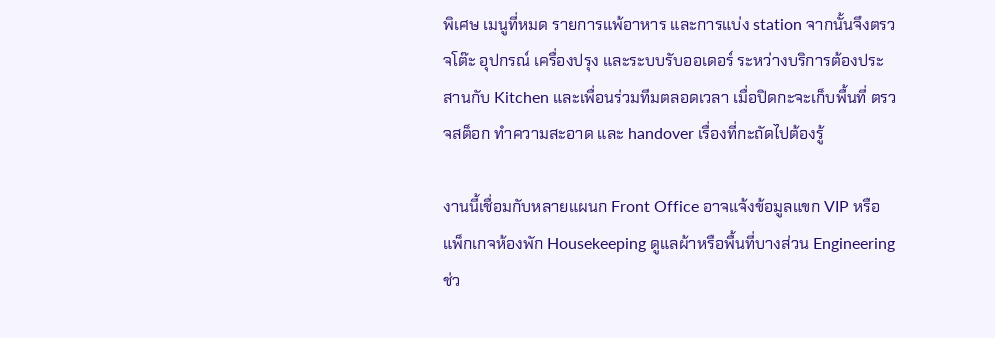พิเศษ เมนูที่หมด รายการแพ้อาหาร และการแบ่ง station จากนั้นจึงตรวจโต๊ะ อุปกรณ์ เครื่องปรุง และระบบรับออเดอร์ ระหว่างบริการต้องประสานกับ Kitchen และเพื่อนร่วมทีมตลอดเวลา เมื่อปิดกะจะเก็บพื้นที่ ตรวจสต็อก ทำความสะอาด และ handover เรื่องที่กะถัดไปต้องรู้

งานนี้เชื่อมกับหลายแผนก Front Office อาจแจ้งข้อมูลแขก VIP หรือแพ็กเกจห้องพัก Housekeeping ดูแลผ้าหรือพื้นที่บางส่วน Engineering ช่ว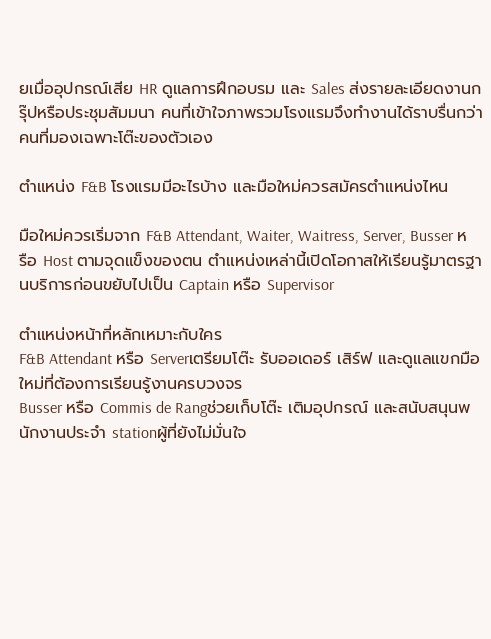ยเมื่ออุปกรณ์เสีย HR ดูแลการฝึกอบรม และ Sales ส่งรายละเอียดงานกรุ๊ปหรือประชุมสัมมนา คนที่เข้าใจภาพรวมโรงแรมจึงทำงานได้ราบรื่นกว่าคนที่มองเฉพาะโต๊ะของตัวเอง

ตำแหน่ง F&B โรงแรมมีอะไรบ้าง และมือใหม่ควรสมัครตำแหน่งไหน

มือใหม่ควรเริ่มจาก F&B Attendant, Waiter, Waitress, Server, Busser หรือ Host ตามจุดแข็งของตน ตำแหน่งเหล่านี้เปิดโอกาสให้เรียนรู้มาตรฐานบริการก่อนขยับไปเป็น Captain หรือ Supervisor

ตำแหน่งหน้าที่หลักเหมาะกับใคร
F&B Attendant หรือ Serverเตรียมโต๊ะ รับออเดอร์ เสิร์ฟ และดูแลแขกมือใหม่ที่ต้องการเรียนรู้งานครบวงจร
Busser หรือ Commis de Rangช่วยเก็บโต๊ะ เติมอุปกรณ์ และสนับสนุนพนักงานประจำ stationผู้ที่ยังไม่มั่นใจ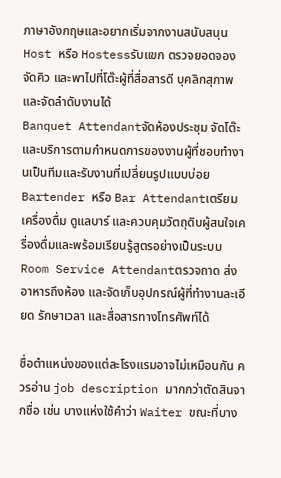ภาษาอังกฤษและอยากเริ่มจากงานสนับสนุน
Host หรือ Hostessรับแขก ตรวจยอดจอง จัดคิว และพาไปที่โต๊ะผู้ที่สื่อสารดี บุคลิกสุภาพ และจัดลำดับงานได้
Banquet Attendantจัดห้องประชุม จัดโต๊ะ และบริการตามกำหนดการของงานผู้ที่ชอบทำงานเป็นทีมและรับงานที่เปลี่ยนรูปแบบบ่อย
Bartender หรือ Bar Attendantเตรียมเครื่องดื่ม ดูแลบาร์ และควบคุมวัตถุดิบผู้สนใจเครื่องดื่มและพร้อมเรียนรู้สูตรอย่างเป็นระบบ
Room Service Attendantตรวจถาด ส่งอาหารถึงห้อง และจัดเก็บอุปกรณ์ผู้ที่ทำงานละเอียด รักษาเวลา และสื่อสารทางโทรศัพท์ได้

ชื่อตำแหน่งของแต่ละโรงแรมอาจไม่เหมือนกัน ควรอ่าน job description มากกว่าตัดสินจากชื่อ เช่น บางแห่งใช้คำว่า Waiter ขณะที่บาง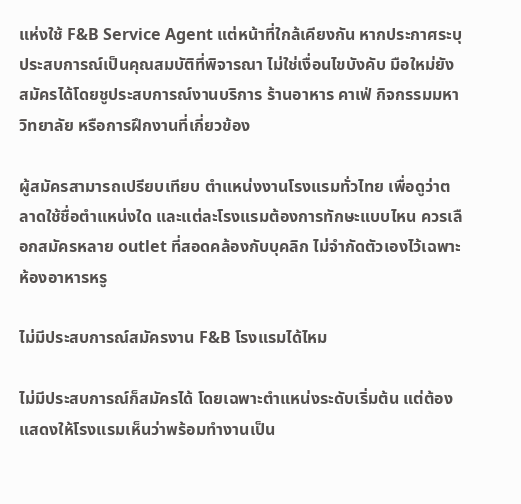แห่งใช้ F&B Service Agent แต่หน้าที่ใกล้เคียงกัน หากประกาศระบุประสบการณ์เป็นคุณสมบัติที่พิจารณา ไม่ใช่เงื่อนไขบังคับ มือใหม่ยังสมัครได้โดยชูประสบการณ์งานบริการ ร้านอาหาร คาเฟ่ กิจกรรมมหาวิทยาลัย หรือการฝึกงานที่เกี่ยวข้อง

ผู้สมัครสามารถเปรียบเทียบ ตำแหน่งงานโรงแรมทั่วไทย เพื่อดูว่าตลาดใช้ชื่อตำแหน่งใด และแต่ละโรงแรมต้องการทักษะแบบไหน ควรเลือกสมัครหลาย outlet ที่สอดคล้องกับบุคลิก ไม่จำกัดตัวเองไว้เฉพาะห้องอาหารหรู

ไม่มีประสบการณ์สมัครงาน F&B โรงแรมได้ไหม

ไม่มีประสบการณ์ก็สมัครได้ โดยเฉพาะตำแหน่งระดับเริ่มต้น แต่ต้องแสดงให้โรงแรมเห็นว่าพร้อมทำงานเป็น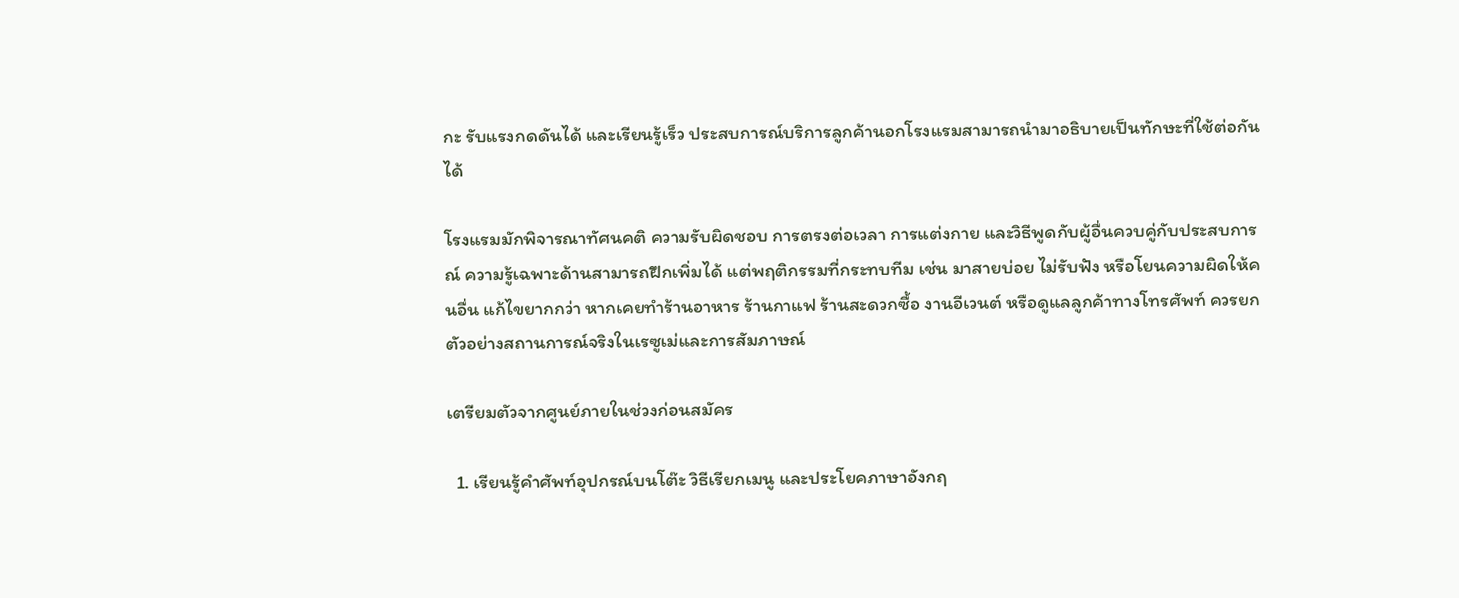กะ รับแรงกดดันได้ และเรียนรู้เร็ว ประสบการณ์บริการลูกค้านอกโรงแรมสามารถนำมาอธิบายเป็นทักษะที่ใช้ต่อกันได้

โรงแรมมักพิจารณาทัศนคติ ความรับผิดชอบ การตรงต่อเวลา การแต่งกาย และวิธีพูดกับผู้อื่นควบคู่กับประสบการณ์ ความรู้เฉพาะด้านสามารถฝึกเพิ่มได้ แต่พฤติกรรมที่กระทบทีม เช่น มาสายบ่อย ไม่รับฟัง หรือโยนความผิดให้คนอื่น แก้ไขยากกว่า หากเคยทำร้านอาหาร ร้านกาแฟ ร้านสะดวกซื้อ งานอีเวนต์ หรือดูแลลูกค้าทางโทรศัพท์ ควรยกตัวอย่างสถานการณ์จริงในเรซูเม่และการสัมภาษณ์

เตรียมตัวจากศูนย์ภายในช่วงก่อนสมัคร

  1. เรียนรู้คำศัพท์อุปกรณ์บนโต๊ะ วิธีเรียกเมนู และประโยคภาษาอังกฤ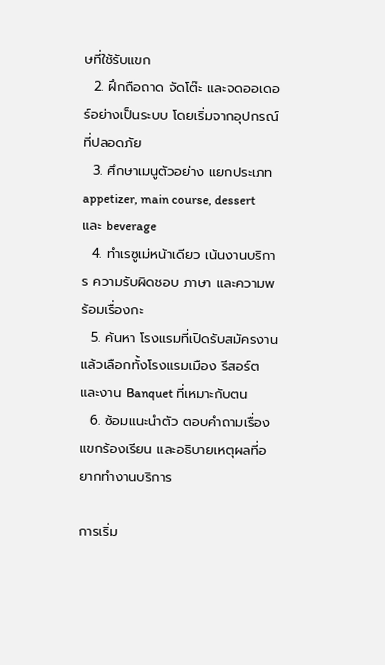ษที่ใช้รับแขก
  2. ฝึกถือถาด จัดโต๊ะ และจดออเดอร์อย่างเป็นระบบ โดยเริ่มจากอุปกรณ์ที่ปลอดภัย
  3. ศึกษาเมนูตัวอย่าง แยกประเภท appetizer, main course, dessert และ beverage
  4. ทำเรซูเม่หน้าเดียว เน้นงานบริการ ความรับผิดชอบ ภาษา และความพร้อมเรื่องกะ
  5. ค้นหา โรงแรมที่เปิดรับสมัครงาน แล้วเลือกทั้งโรงแรมเมือง รีสอร์ต และงาน Banquet ที่เหมาะกับตน
  6. ซ้อมแนะนำตัว ตอบคำถามเรื่องแขกร้องเรียน และอธิบายเหตุผลที่อยากทำงานบริการ

การเริ่ม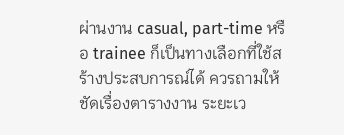ผ่านงาน casual, part-time หรือ trainee ก็เป็นทางเลือกที่ใช้สร้างประสบการณ์ได้ ควรถามให้ชัดเรื่องตารางงาน ระยะเว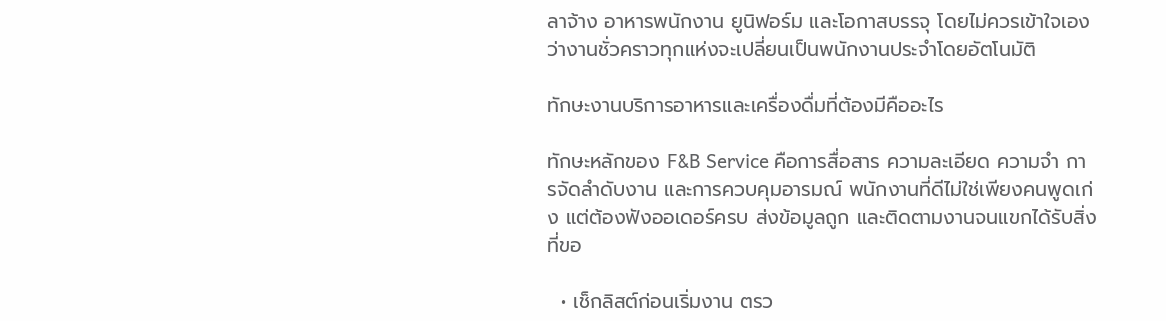ลาจ้าง อาหารพนักงาน ยูนิฟอร์ม และโอกาสบรรจุ โดยไม่ควรเข้าใจเองว่างานชั่วคราวทุกแห่งจะเปลี่ยนเป็นพนักงานประจำโดยอัตโนมัติ

ทักษะงานบริการอาหารและเครื่องดื่มที่ต้องมีคืออะไร

ทักษะหลักของ F&B Service คือการสื่อสาร ความละเอียด ความจำ การจัดลำดับงาน และการควบคุมอารมณ์ พนักงานที่ดีไม่ใช่เพียงคนพูดเก่ง แต่ต้องฟังออเดอร์ครบ ส่งข้อมูลถูก และติดตามงานจนแขกได้รับสิ่งที่ขอ

  • เช็กลิสต์ก่อนเริ่มงาน ตรว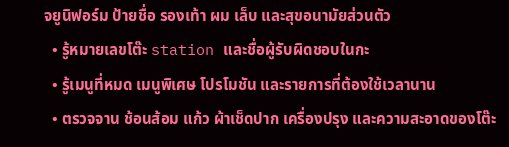จยูนิฟอร์ม ป้ายชื่อ รองเท้า ผม เล็บ และสุขอนามัยส่วนตัว
  • รู้หมายเลขโต๊ะ station และชื่อผู้รับผิดชอบในกะ
  • รู้เมนูที่หมด เมนูพิเศษ โปรโมชัน และรายการที่ต้องใช้เวลานาน
  • ตรวจจาน ช้อนส้อม แก้ว ผ้าเช็ดปาก เครื่องปรุง และความสะอาดของโต๊ะ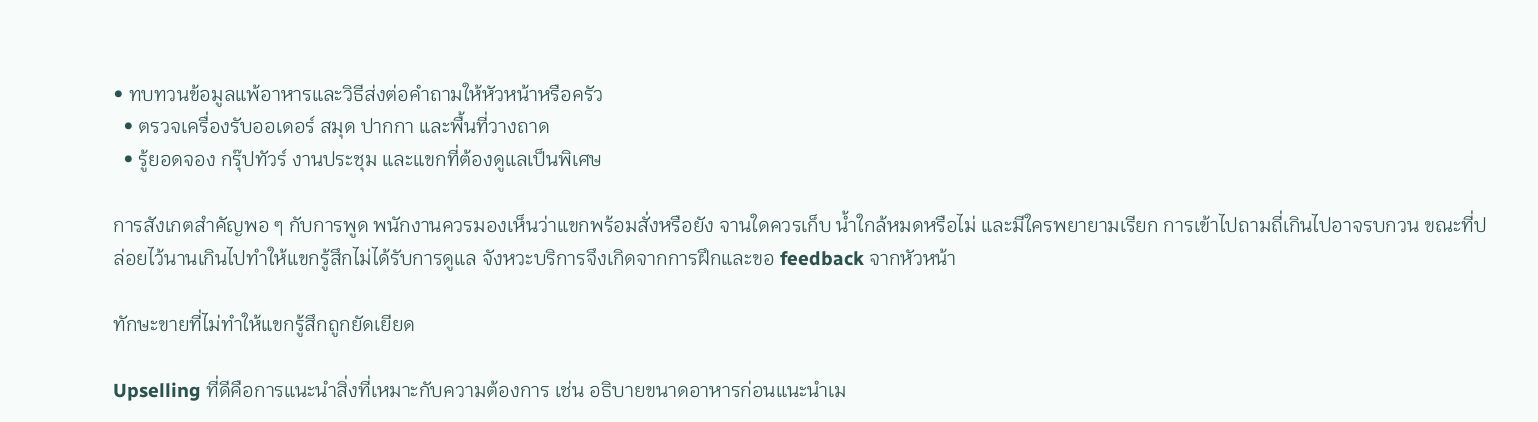• ทบทวนข้อมูลแพ้อาหารและวิธีส่งต่อคำถามให้หัวหน้าหรือครัว
  • ตรวจเครื่องรับออเดอร์ สมุด ปากกา และพื้นที่วางถาด
  • รู้ยอดจอง กรุ๊ปทัวร์ งานประชุม และแขกที่ต้องดูแลเป็นพิเศษ

การสังเกตสำคัญพอ ๆ กับการพูด พนักงานควรมองเห็นว่าแขกพร้อมสั่งหรือยัง จานใดควรเก็บ น้ำใกล้หมดหรือไม่ และมีใครพยายามเรียก การเข้าไปถามถี่เกินไปอาจรบกวน ขณะที่ปล่อยไว้นานเกินไปทำให้แขกรู้สึกไม่ได้รับการดูแล จังหวะบริการจึงเกิดจากการฝึกและขอ feedback จากหัวหน้า

ทักษะขายที่ไม่ทำให้แขกรู้สึกถูกยัดเยียด

Upselling ที่ดีคือการแนะนำสิ่งที่เหมาะกับความต้องการ เช่น อธิบายขนาดอาหารก่อนแนะนำเม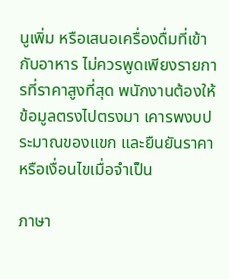นูเพิ่ม หรือเสนอเครื่องดื่มที่เข้ากับอาหาร ไม่ควรพูดเพียงรายการที่ราคาสูงที่สุด พนักงานต้องให้ข้อมูลตรงไปตรงมา เคารพงบประมาณของแขก และยืนยันราคาหรือเงื่อนไขเมื่อจำเป็น

ภาษา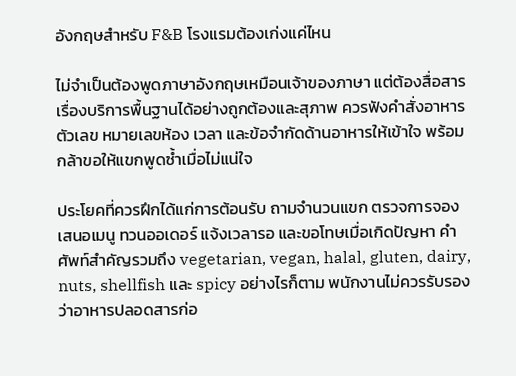อังกฤษสำหรับ F&B โรงแรมต้องเก่งแค่ไหน

ไม่จำเป็นต้องพูดภาษาอังกฤษเหมือนเจ้าของภาษา แต่ต้องสื่อสารเรื่องบริการพื้นฐานได้อย่างถูกต้องและสุภาพ ควรฟังคำสั่งอาหาร ตัวเลข หมายเลขห้อง เวลา และข้อจำกัดด้านอาหารให้เข้าใจ พร้อมกล้าขอให้แขกพูดซ้ำเมื่อไม่แน่ใจ

ประโยคที่ควรฝึกได้แก่การต้อนรับ ถามจำนวนแขก ตรวจการจอง เสนอเมนู ทวนออเดอร์ แจ้งเวลารอ และขอโทษเมื่อเกิดปัญหา คำศัพท์สำคัญรวมถึง vegetarian, vegan, halal, gluten, dairy, nuts, shellfish และ spicy อย่างไรก็ตาม พนักงานไม่ควรรับรองว่าอาหารปลอดสารก่อ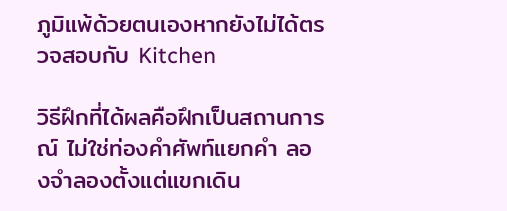ภูมิแพ้ด้วยตนเองหากยังไม่ได้ตรวจสอบกับ Kitchen

วิธีฝึกที่ได้ผลคือฝึกเป็นสถานการณ์ ไม่ใช่ท่องคำศัพท์แยกคำ ลองจำลองตั้งแต่แขกเดิน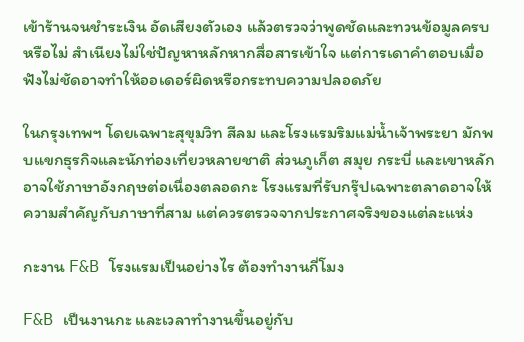เข้าร้านจนชำระเงิน อัดเสียงตัวเอง แล้วตรวจว่าพูดชัดและทวนข้อมูลครบหรือไม่ สำเนียงไม่ใช่ปัญหาหลักหากสื่อสารเข้าใจ แต่การเดาคำตอบเมื่อฟังไม่ชัดอาจทำให้ออเดอร์ผิดหรือกระทบความปลอดภัย

ในกรุงเทพฯ โดยเฉพาะสุขุมวิท สีลม และโรงแรมริมแม่น้ำเจ้าพระยา มักพบแขกธุรกิจและนักท่องเที่ยวหลายชาติ ส่วนภูเก็ต สมุย กระบี่ และเขาหลักอาจใช้ภาษาอังกฤษต่อเนื่องตลอดกะ โรงแรมที่รับกรุ๊ปเฉพาะตลาดอาจให้ความสำคัญกับภาษาที่สาม แต่ควรตรวจจากประกาศจริงของแต่ละแห่ง

กะงาน F&B โรงแรมเป็นอย่างไร ต้องทำงานกี่โมง

F&B เป็นงานกะ และเวลาทำงานขึ้นอยู่กับ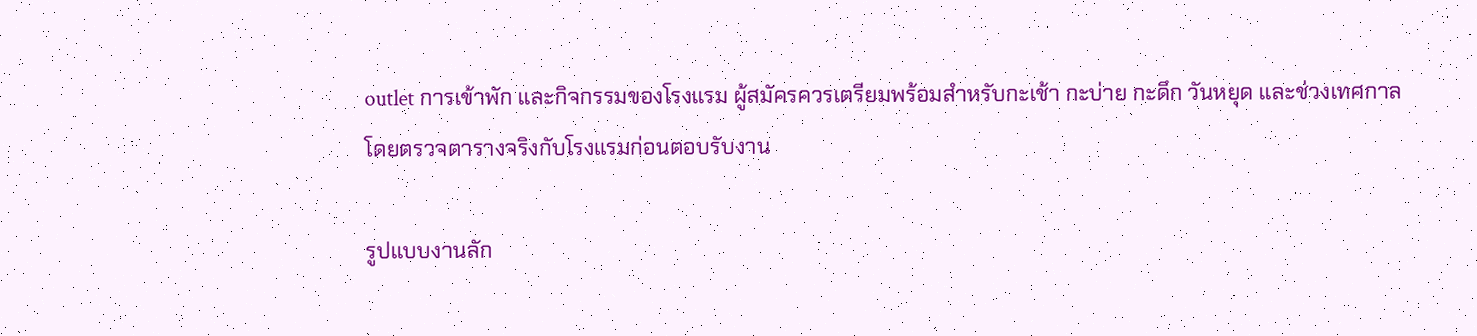outlet การเข้าพัก และกิจกรรมของโรงแรม ผู้สมัครควรเตรียมพร้อมสำหรับกะเช้า กะบ่าย กะดึก วันหยุด และช่วงเทศกาล โดยตรวจตารางจริงกับโรงแรมก่อนตอบรับงาน

รูปแบบงานลัก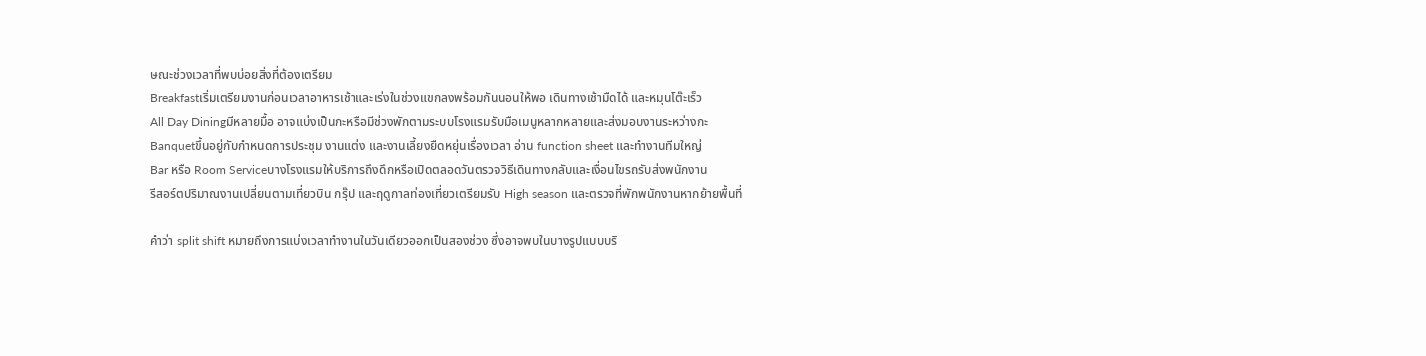ษณะช่วงเวลาที่พบบ่อยสิ่งที่ต้องเตรียม
Breakfastเริ่มเตรียมงานก่อนเวลาอาหารเช้าและเร่งในช่วงแขกลงพร้อมกันนอนให้พอ เดินทางเช้ามืดได้ และหมุนโต๊ะเร็ว
All Day Diningมีหลายมื้อ อาจแบ่งเป็นกะหรือมีช่วงพักตามระบบโรงแรมรับมือเมนูหลากหลายและส่งมอบงานระหว่างกะ
Banquetขึ้นอยู่กับกำหนดการประชุม งานแต่ง และงานเลี้ยงยืดหยุ่นเรื่องเวลา อ่าน function sheet และทำงานทีมใหญ่
Bar หรือ Room Serviceบางโรงแรมให้บริการถึงดึกหรือเปิดตลอดวันตรวจวิธีเดินทางกลับและเงื่อนไขรถรับส่งพนักงาน
รีสอร์ตปริมาณงานเปลี่ยนตามเที่ยวบิน กรุ๊ป และฤดูกาลท่องเที่ยวเตรียมรับ High season และตรวจที่พักพนักงานหากย้ายพื้นที่

คำว่า split shift หมายถึงการแบ่งเวลาทำงานในวันเดียวออกเป็นสองช่วง ซึ่งอาจพบในบางรูปแบบบริ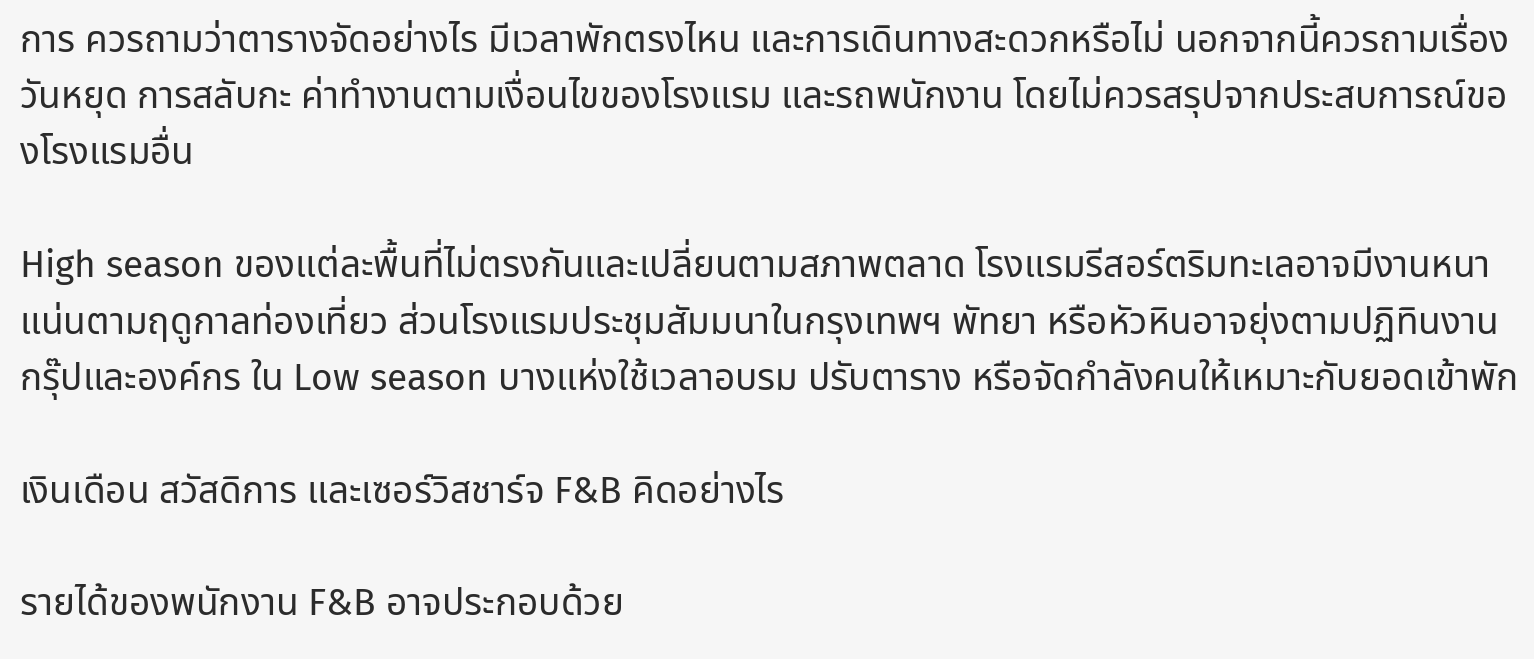การ ควรถามว่าตารางจัดอย่างไร มีเวลาพักตรงไหน และการเดินทางสะดวกหรือไม่ นอกจากนี้ควรถามเรื่องวันหยุด การสลับกะ ค่าทำงานตามเงื่อนไขของโรงแรม และรถพนักงาน โดยไม่ควรสรุปจากประสบการณ์ของโรงแรมอื่น

High season ของแต่ละพื้นที่ไม่ตรงกันและเปลี่ยนตามสภาพตลาด โรงแรมรีสอร์ตริมทะเลอาจมีงานหนาแน่นตามฤดูกาลท่องเที่ยว ส่วนโรงแรมประชุมสัมมนาในกรุงเทพฯ พัทยา หรือหัวหินอาจยุ่งตามปฏิทินงานกรุ๊ปและองค์กร ใน Low season บางแห่งใช้เวลาอบรม ปรับตาราง หรือจัดกำลังคนให้เหมาะกับยอดเข้าพัก

เงินเดือน สวัสดิการ และเซอร์วิสชาร์จ F&B คิดอย่างไร

รายได้ของพนักงาน F&B อาจประกอบด้วย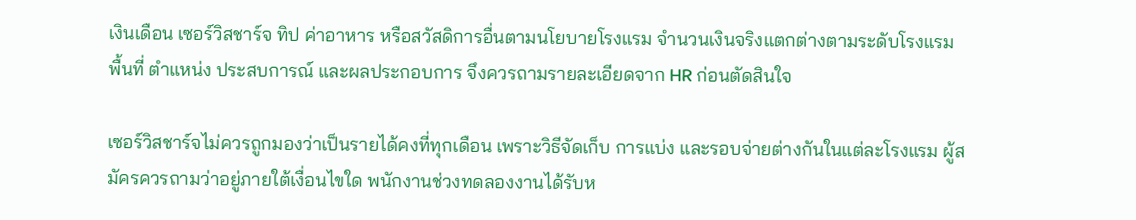เงินเดือน เซอร์วิสชาร์จ ทิป ค่าอาหาร หรือสวัสดิการอื่นตามนโยบายโรงแรม จำนวนเงินจริงแตกต่างตามระดับโรงแรม พื้นที่ ตำแหน่ง ประสบการณ์ และผลประกอบการ จึงควรถามรายละเอียดจาก HR ก่อนตัดสินใจ

เซอร์วิสชาร์จไม่ควรถูกมองว่าเป็นรายได้คงที่ทุกเดือน เพราะวิธีจัดเก็บ การแบ่ง และรอบจ่ายต่างกันในแต่ละโรงแรม ผู้สมัครควรถามว่าอยู่ภายใต้เงื่อนไขใด พนักงานช่วงทดลองงานได้รับห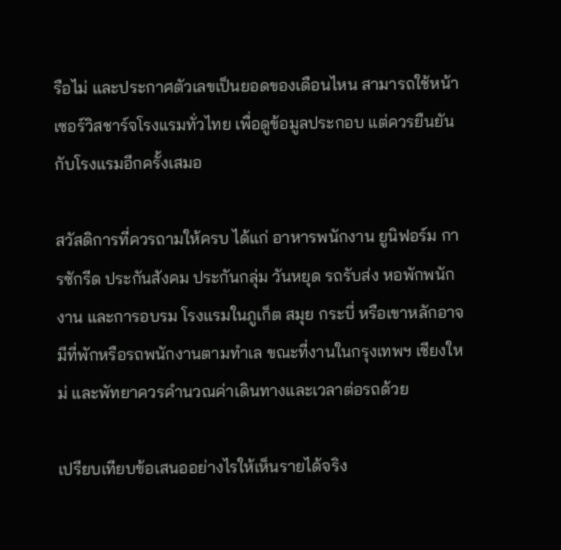รือไม่ และประกาศตัวเลขเป็นยอดของเดือนไหน สามารถใช้หน้า เซอร์วิสชาร์จโรงแรมทั่วไทย เพื่อดูข้อมูลประกอบ แต่ควรยืนยันกับโรงแรมอีกครั้งเสมอ

สวัสดิการที่ควรถามให้ครบ ได้แก่ อาหารพนักงาน ยูนิฟอร์ม การซักรีด ประกันสังคม ประกันกลุ่ม วันหยุด รถรับส่ง หอพักพนักงาน และการอบรม โรงแรมในภูเก็ต สมุย กระบี่ หรือเขาหลักอาจมีที่พักหรือรถพนักงานตามทำเล ขณะที่งานในกรุงเทพฯ เชียงใหม่ และพัทยาควรคำนวณค่าเดินทางและเวลาต่อรถด้วย

เปรียบเทียบข้อเสนออย่างไรให้เห็นรายได้จริง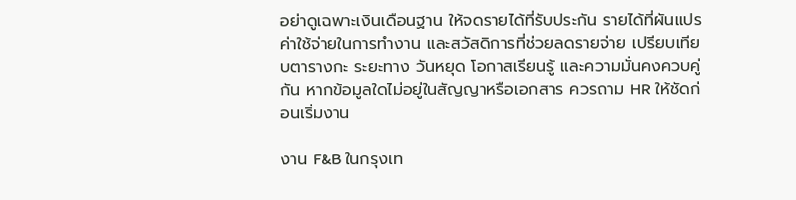อย่าดูเฉพาะเงินเดือนฐาน ให้จดรายได้ที่รับประกัน รายได้ที่ผันแปร ค่าใช้จ่ายในการทำงาน และสวัสดิการที่ช่วยลดรายจ่าย เปรียบเทียบตารางกะ ระยะทาง วันหยุด โอกาสเรียนรู้ และความมั่นคงควบคู่กัน หากข้อมูลใดไม่อยู่ในสัญญาหรือเอกสาร ควรถาม HR ให้ชัดก่อนเริ่มงาน

งาน F&B ในกรุงเท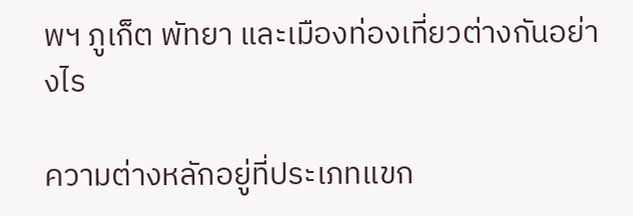พฯ ภูเก็ต พัทยา และเมืองท่องเที่ยวต่างกันอย่างไร

ความต่างหลักอยู่ที่ประเภทแขก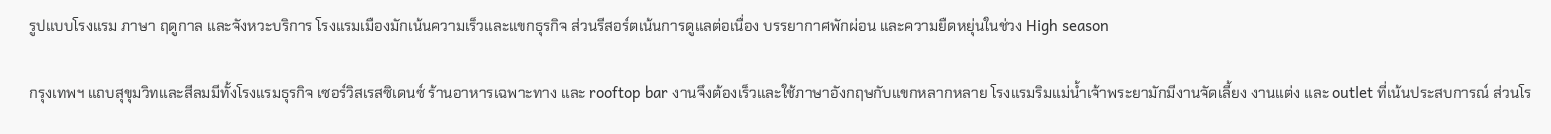รูปแบบโรงแรม ภาษา ฤดูกาล และจังหวะบริการ โรงแรมเมืองมักเน้นความเร็วและแขกธุรกิจ ส่วนรีสอร์ตเน้นการดูแลต่อเนื่อง บรรยากาศพักผ่อน และความยืดหยุ่นในช่วง High season

กรุงเทพฯ แถบสุขุมวิทและสีลมมีทั้งโรงแรมธุรกิจ เซอร์วิสเรสซิเดนซ์ ร้านอาหารเฉพาะทาง และ rooftop bar งานจึงต้องเร็วและใช้ภาษาอังกฤษกับแขกหลากหลาย โรงแรมริมแม่น้ำเจ้าพระยามักมีงานจัดเลี้ยง งานแต่ง และ outlet ที่เน้นประสบการณ์ ส่วนโร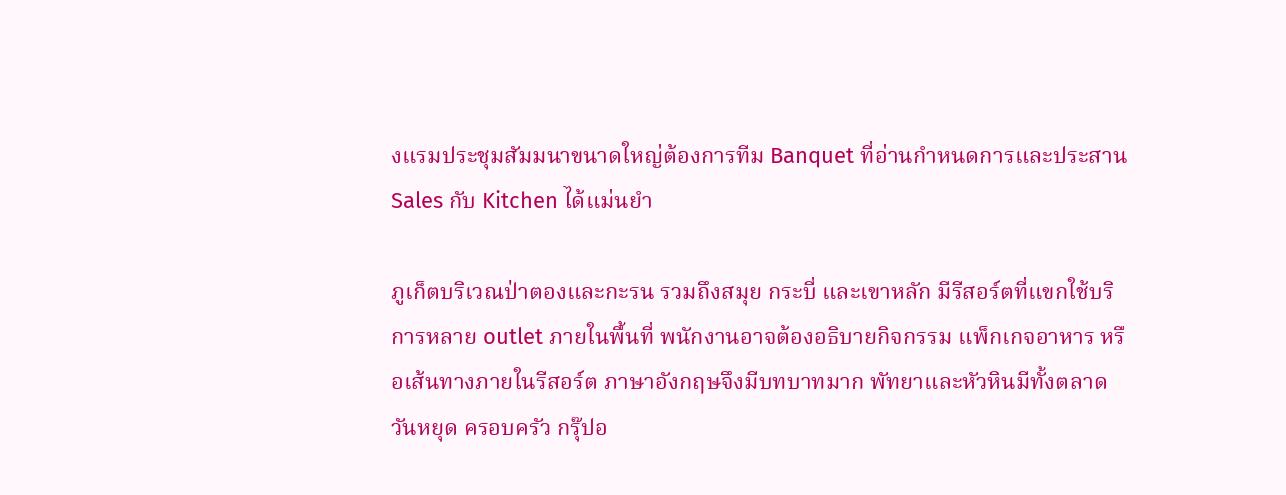งแรมประชุมสัมมนาขนาดใหญ่ต้องการทีม Banquet ที่อ่านกำหนดการและประสาน Sales กับ Kitchen ได้แม่นยำ

ภูเก็ตบริเวณป่าตองและกะรน รวมถึงสมุย กระบี่ และเขาหลัก มีรีสอร์ตที่แขกใช้บริการหลาย outlet ภายในพื้นที่ พนักงานอาจต้องอธิบายกิจกรรม แพ็กเกจอาหาร หรือเส้นทางภายในรีสอร์ต ภาษาอังกฤษจึงมีบทบาทมาก พัทยาและหัวหินมีทั้งตลาดวันหยุด ครอบครัว กรุ๊ปอ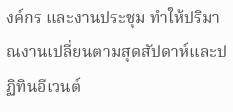งค์กร และงานประชุม ทำให้ปริมาณงานเปลี่ยนตามสุดสัปดาห์และปฏิทินอีเวนต์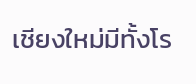เชียงใหม่มีทั้งโร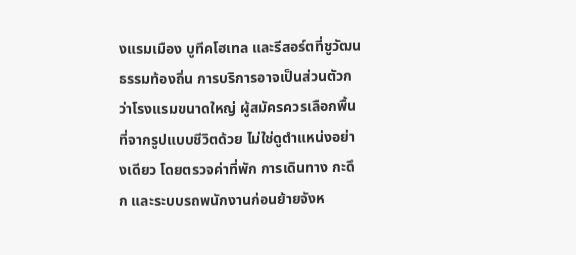งแรมเมือง บูทีคโฮเทล และรีสอร์ตที่ชูวัฒนธรรมท้องถิ่น การบริการอาจเป็นส่วนตัวกว่าโรงแรมขนาดใหญ่ ผู้สมัครควรเลือกพื้นที่จากรูปแบบชีวิตด้วย ไม่ใช่ดูตำแหน่งอย่างเดียว โดยตรวจค่าที่พัก การเดินทาง กะดึก และระบบรถพนักงานก่อนย้ายจังห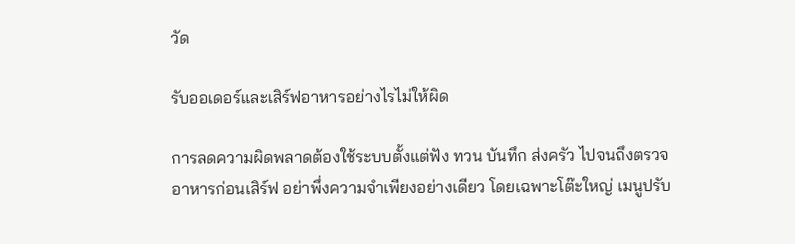วัด

รับออเดอร์และเสิร์ฟอาหารอย่างไรไม่ให้ผิด

การลดความผิดพลาดต้องใช้ระบบตั้งแต่ฟัง ทวน บันทึก ส่งครัว ไปจนถึงตรวจอาหารก่อนเสิร์ฟ อย่าพึ่งความจำเพียงอย่างเดียว โดยเฉพาะโต๊ะใหญ่ เมนูปรับ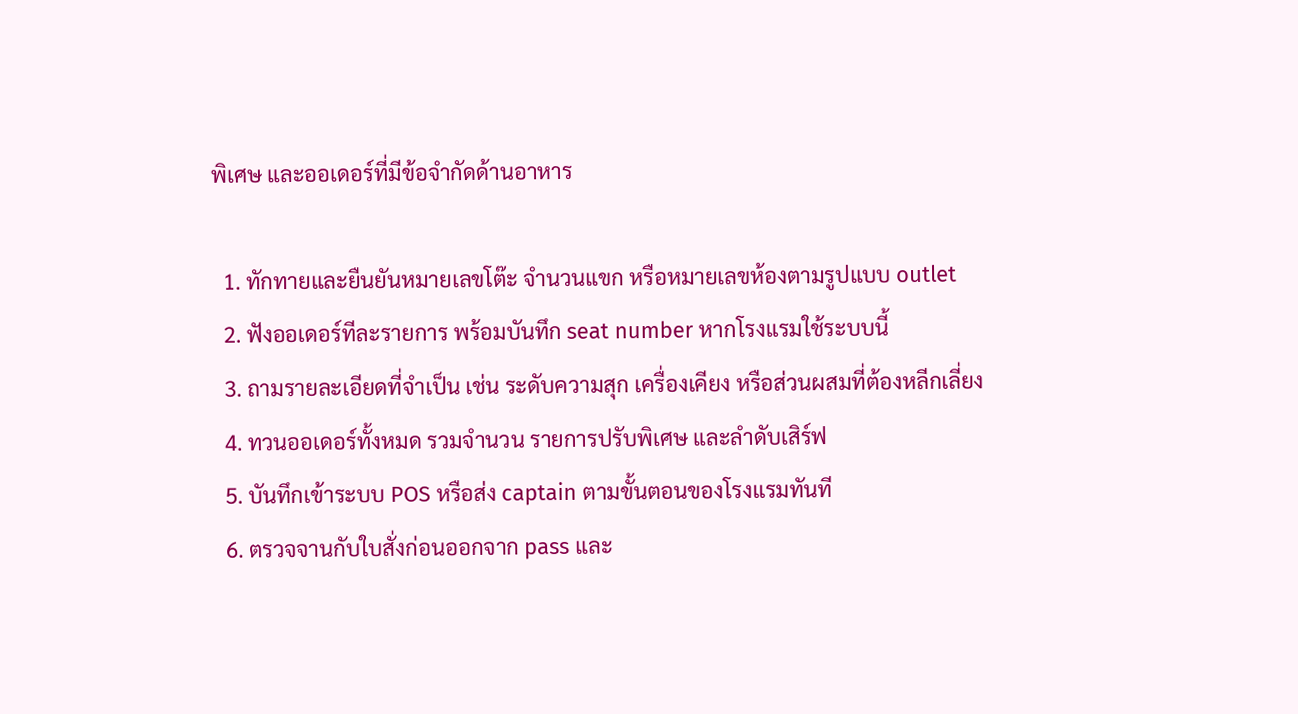พิเศษ และออเดอร์ที่มีข้อจำกัดด้านอาหาร

  1. ทักทายและยืนยันหมายเลขโต๊ะ จำนวนแขก หรือหมายเลขห้องตามรูปแบบ outlet
  2. ฟังออเดอร์ทีละรายการ พร้อมบันทึก seat number หากโรงแรมใช้ระบบนี้
  3. ถามรายละเอียดที่จำเป็น เช่น ระดับความสุก เครื่องเคียง หรือส่วนผสมที่ต้องหลีกเลี่ยง
  4. ทวนออเดอร์ทั้งหมด รวมจำนวน รายการปรับพิเศษ และลำดับเสิร์ฟ
  5. บันทึกเข้าระบบ POS หรือส่ง captain ตามขั้นตอนของโรงแรมทันที
  6. ตรวจจานกับใบสั่งก่อนออกจาก pass และ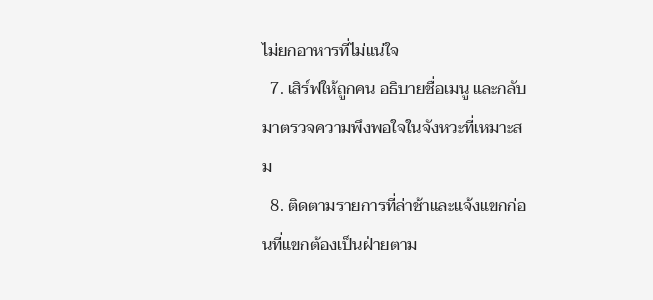ไม่ยกอาหารที่ไม่แน่ใจ
  7. เสิร์ฟให้ถูกคน อธิบายชื่อเมนู และกลับมาตรวจความพึงพอใจในจังหวะที่เหมาะสม
  8. ติดตามรายการที่ล่าช้าและแจ้งแขกก่อนที่แขกต้องเป็นฝ่ายตาม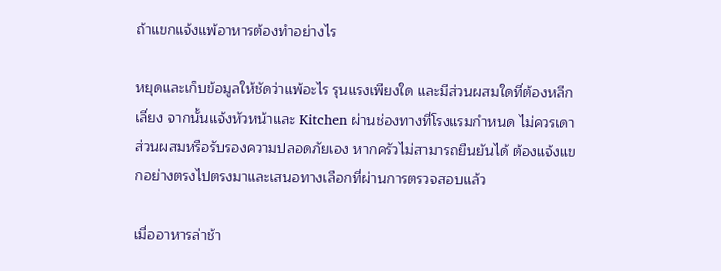ถ้าแขกแจ้งแพ้อาหารต้องทำอย่างไร

หยุดและเก็บข้อมูลให้ชัดว่าแพ้อะไร รุนแรงเพียงใด และมีส่วนผสมใดที่ต้องหลีกเลี่ยง จากนั้นแจ้งหัวหน้าและ Kitchen ผ่านช่องทางที่โรงแรมกำหนด ไม่ควรเดาส่วนผสมหรือรับรองความปลอดภัยเอง หากครัวไม่สามารถยืนยันได้ ต้องแจ้งแขกอย่างตรงไปตรงมาและเสนอทางเลือกที่ผ่านการตรวจสอบแล้ว

เมื่ออาหารล่าช้า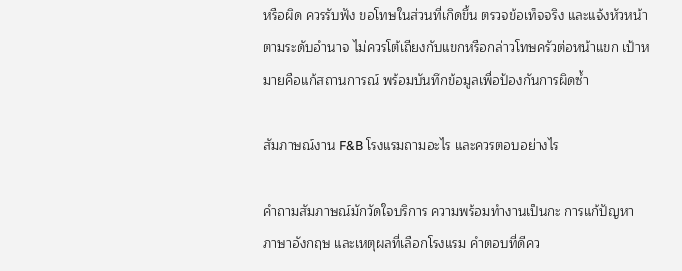หรือผิด ควรรับฟัง ขอโทษในส่วนที่เกิดขึ้น ตรวจข้อเท็จจริง และแจ้งหัวหน้าตามระดับอำนาจ ไม่ควรโต้เถียงกับแขกหรือกล่าวโทษครัวต่อหน้าแขก เป้าหมายคือแก้สถานการณ์ พร้อมบันทึกข้อมูลเพื่อป้องกันการผิดซ้ำ

สัมภาษณ์งาน F&B โรงแรมถามอะไร และควรตอบอย่างไร

คำถามสัมภาษณ์มักวัดใจบริการ ความพร้อมทำงานเป็นกะ การแก้ปัญหา ภาษาอังกฤษ และเหตุผลที่เลือกโรงแรม คำตอบที่ดีคว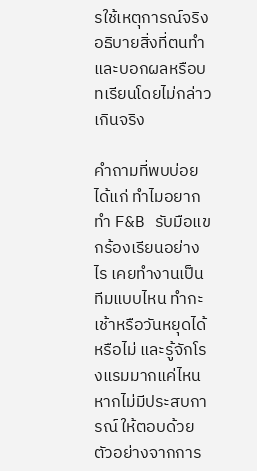รใช้เหตุการณ์จริง อธิบายสิ่งที่ตนทำ และบอกผลหรือบทเรียนโดยไม่กล่าวเกินจริง

คำถามที่พบบ่อย ได้แก่ ทำไมอยากทำ F&B รับมือแขกร้องเรียนอย่างไร เคยทำงานเป็นทีมแบบไหน ทำกะเช้าหรือวันหยุดได้หรือไม่ และรู้จักโรงแรมมากแค่ไหน หากไม่มีประสบการณ์ ให้ตอบด้วยตัวอย่างจากการ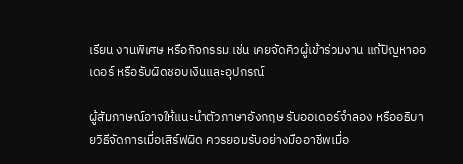เรียน งานพิเศษ หรือกิจกรรม เช่น เคยจัดคิวผู้เข้าร่วมงาน แก้ปัญหาออเดอร์ หรือรับผิดชอบเงินและอุปกรณ์

ผู้สัมภาษณ์อาจให้แนะนำตัวภาษาอังกฤษ รับออเดอร์จำลอง หรืออธิบายวิธีจัดการเมื่อเสิร์ฟผิด ควรยอมรับอย่างมืออาชีพเมื่อ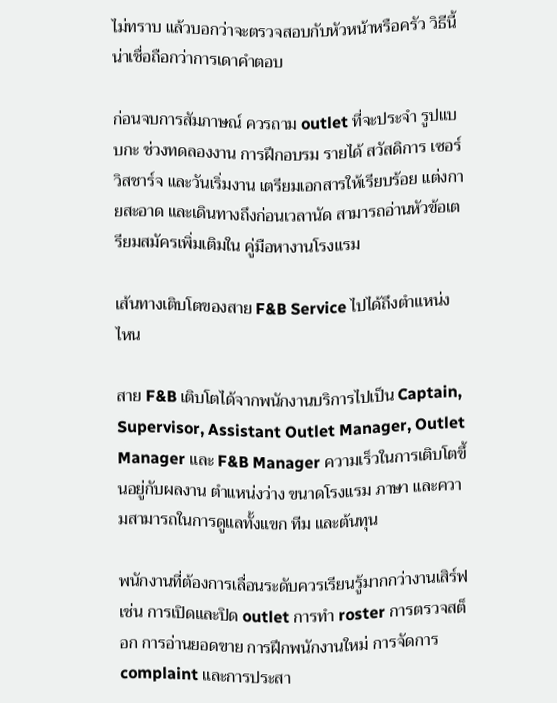ไม่ทราบ แล้วบอกว่าจะตรวจสอบกับหัวหน้าหรือครัว วิธีนี้น่าเชื่อถือกว่าการเดาคำตอบ

ก่อนจบการสัมภาษณ์ ควรถาม outlet ที่จะประจำ รูปแบบกะ ช่วงทดลองงาน การฝึกอบรม รายได้ สวัสดิการ เซอร์วิสชาร์จ และวันเริ่มงาน เตรียมเอกสารให้เรียบร้อย แต่งกายสะอาด และเดินทางถึงก่อนเวลานัด สามารถอ่านหัวข้อเตรียมสมัครเพิ่มเติมใน คู่มือหางานโรงแรม

เส้นทางเติบโตของสาย F&B Service ไปได้ถึงตำแหน่งไหน

สาย F&B เติบโตได้จากพนักงานบริการไปเป็น Captain, Supervisor, Assistant Outlet Manager, Outlet Manager และ F&B Manager ความเร็วในการเติบโตขึ้นอยู่กับผลงาน ตำแหน่งว่าง ขนาดโรงแรม ภาษา และความสามารถในการดูแลทั้งแขก ทีม และต้นทุน

พนักงานที่ต้องการเลื่อนระดับควรเรียนรู้มากกว่างานเสิร์ฟ เช่น การเปิดและปิด outlet การทำ roster การตรวจสต็อก การอ่านยอดขาย การฝึกพนักงานใหม่ การจัดการ complaint และการประสา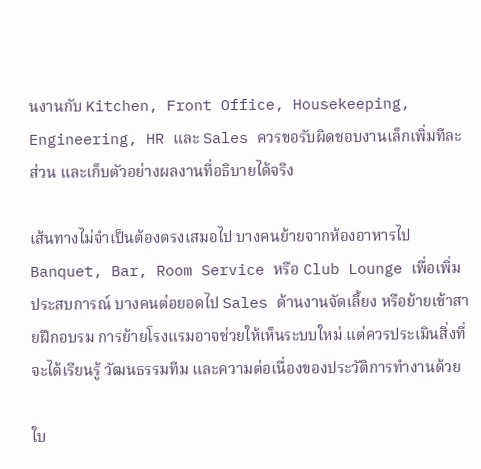นงานกับ Kitchen, Front Office, Housekeeping, Engineering, HR และ Sales ควรขอรับผิดชอบงานเล็กเพิ่มทีละส่วน และเก็บตัวอย่างผลงานที่อธิบายได้จริง

เส้นทางไม่จำเป็นต้องตรงเสมอไป บางคนย้ายจากห้องอาหารไป Banquet, Bar, Room Service หรือ Club Lounge เพื่อเพิ่มประสบการณ์ บางคนต่อยอดไป Sales ด้านงานจัดเลี้ยง หรือย้ายเข้าสายฝึกอบรม การย้ายโรงแรมอาจช่วยให้เห็นระบบใหม่ แต่ควรประเมินสิ่งที่จะได้เรียนรู้ วัฒนธรรมทีม และความต่อเนื่องของประวัติการทำงานด้วย

ใบ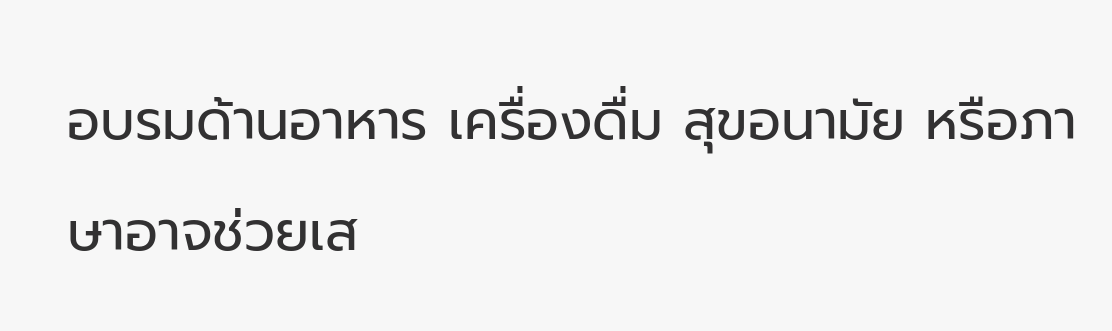อบรมด้านอาหาร เครื่องดื่ม สุขอนามัย หรือภาษาอาจช่วยเส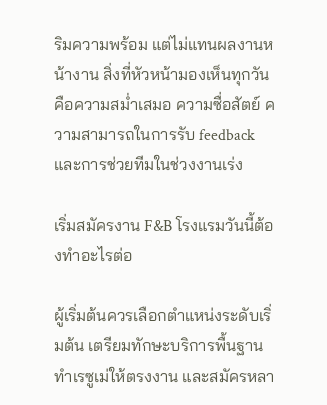ริมความพร้อม แต่ไม่แทนผลงานหน้างาน สิ่งที่หัวหน้ามองเห็นทุกวันคือความสม่ำเสมอ ความซื่อสัตย์ ความสามารถในการรับ feedback และการช่วยทีมในช่วงงานเร่ง

เริ่มสมัครงาน F&B โรงแรมวันนี้ต้องทำอะไรต่อ

ผู้เริ่มต้นควรเลือกตำแหน่งระดับเริ่มต้น เตรียมทักษะบริการพื้นฐาน ทำเรซูเม่ให้ตรงงาน และสมัครหลา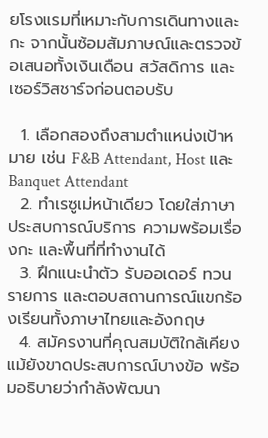ยโรงแรมที่เหมาะกับการเดินทางและกะ จากนั้นซ้อมสัมภาษณ์และตรวจข้อเสนอทั้งเงินเดือน สวัสดิการ และเซอร์วิสชาร์จก่อนตอบรับ

  1. เลือกสองถึงสามตำแหน่งเป้าหมาย เช่น F&B Attendant, Host และ Banquet Attendant
  2. ทำเรซูเม่หน้าเดียว โดยใส่ภาษา ประสบการณ์บริการ ความพร้อมเรื่องกะ และพื้นที่ที่ทำงานได้
  3. ฝึกแนะนำตัว รับออเดอร์ ทวนรายการ และตอบสถานการณ์แขกร้องเรียนทั้งภาษาไทยและอังกฤษ
  4. สมัครงานที่คุณสมบัติใกล้เคียง แม้ยังขาดประสบการณ์บางข้อ พร้อมอธิบายว่ากำลังพัฒนา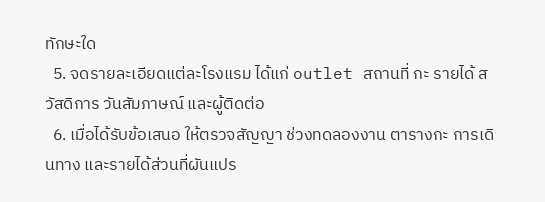ทักษะใด
  5. จดรายละเอียดแต่ละโรงแรม ได้แก่ outlet สถานที่ กะ รายได้ สวัสดิการ วันสัมภาษณ์ และผู้ติดต่อ
  6. เมื่อได้รับข้อเสนอ ให้ตรวจสัญญา ช่วงทดลองงาน ตารางกะ การเดินทาง และรายได้ส่วนที่ผันแปร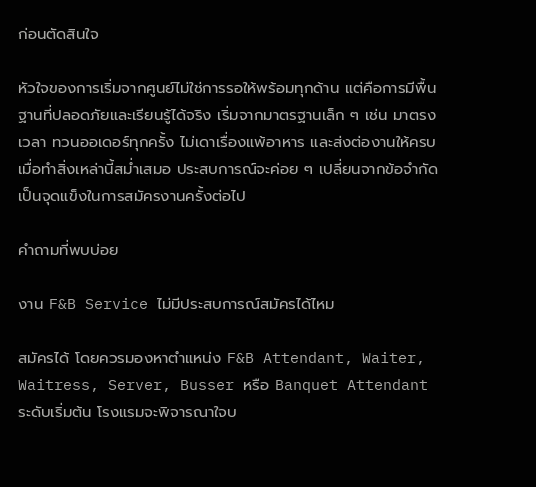ก่อนตัดสินใจ

หัวใจของการเริ่มจากศูนย์ไม่ใช่การรอให้พร้อมทุกด้าน แต่คือการมีพื้นฐานที่ปลอดภัยและเรียนรู้ได้จริง เริ่มจากมาตรฐานเล็ก ๆ เช่น มาตรงเวลา ทวนออเดอร์ทุกครั้ง ไม่เดาเรื่องแพ้อาหาร และส่งต่องานให้ครบ เมื่อทำสิ่งเหล่านี้สม่ำเสมอ ประสบการณ์จะค่อย ๆ เปลี่ยนจากข้อจำกัดเป็นจุดแข็งในการสมัครงานครั้งต่อไป

คำถามที่พบบ่อย

งาน F&B Service ไม่มีประสบการณ์สมัครได้ไหม

สมัครได้ โดยควรมองหาตำแหน่ง F&B Attendant, Waiter, Waitress, Server, Busser หรือ Banquet Attendant ระดับเริ่มต้น โรงแรมจะพิจารณาใจบ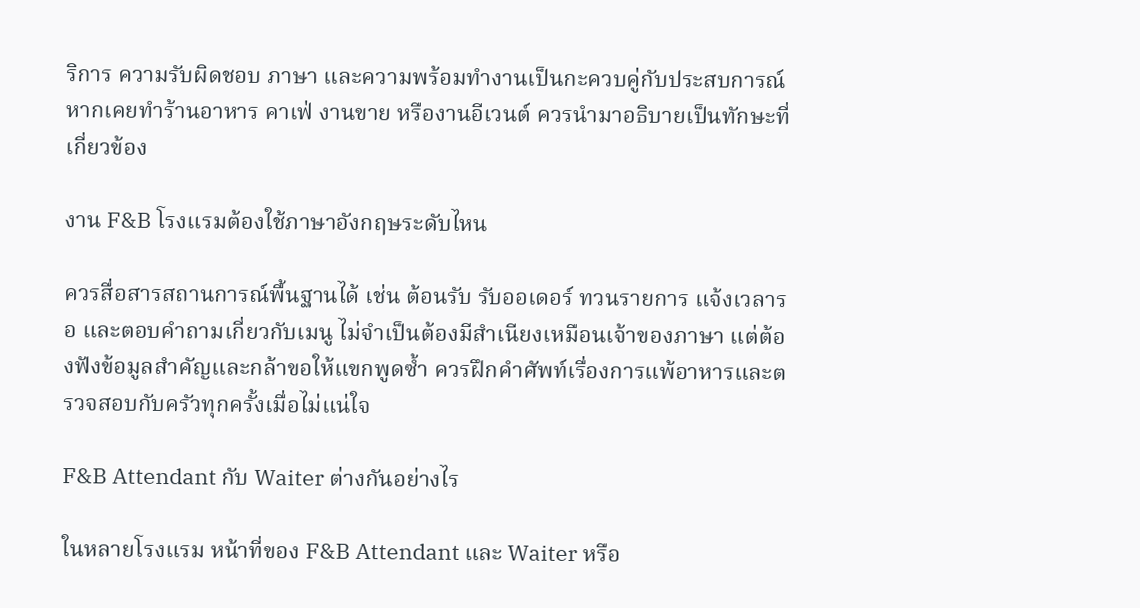ริการ ความรับผิดชอบ ภาษา และความพร้อมทำงานเป็นกะควบคู่กับประสบการณ์ หากเคยทำร้านอาหาร คาเฟ่ งานขาย หรืองานอีเวนต์ ควรนำมาอธิบายเป็นทักษะที่เกี่ยวข้อง

งาน F&B โรงแรมต้องใช้ภาษาอังกฤษระดับไหน

ควรสื่อสารสถานการณ์พื้นฐานได้ เช่น ต้อนรับ รับออเดอร์ ทวนรายการ แจ้งเวลารอ และตอบคำถามเกี่ยวกับเมนู ไม่จำเป็นต้องมีสำเนียงเหมือนเจ้าของภาษา แต่ต้องฟังข้อมูลสำคัญและกล้าขอให้แขกพูดซ้ำ ควรฝึกคำศัพท์เรื่องการแพ้อาหารและตรวจสอบกับครัวทุกครั้งเมื่อไม่แน่ใจ

F&B Attendant กับ Waiter ต่างกันอย่างไร

ในหลายโรงแรม หน้าที่ของ F&B Attendant และ Waiter หรือ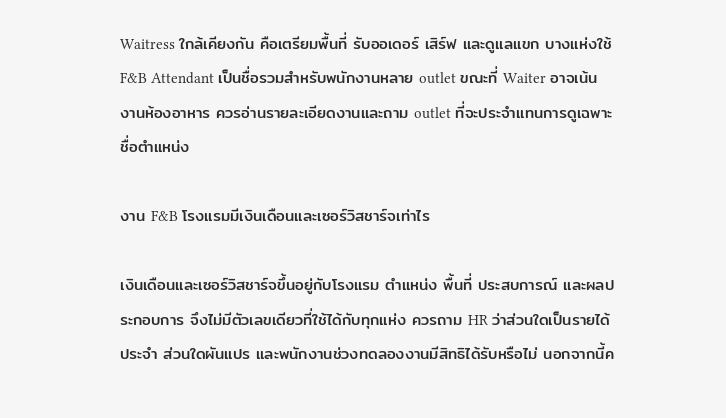Waitress ใกล้เคียงกัน คือเตรียมพื้นที่ รับออเดอร์ เสิร์ฟ และดูแลแขก บางแห่งใช้ F&B Attendant เป็นชื่อรวมสำหรับพนักงานหลาย outlet ขณะที่ Waiter อาจเน้นงานห้องอาหาร ควรอ่านรายละเอียดงานและถาม outlet ที่จะประจำแทนการดูเฉพาะชื่อตำแหน่ง

งาน F&B โรงแรมมีเงินเดือนและเซอร์วิสชาร์จเท่าไร

เงินเดือนและเซอร์วิสชาร์จขึ้นอยู่กับโรงแรม ตำแหน่ง พื้นที่ ประสบการณ์ และผลประกอบการ จึงไม่มีตัวเลขเดียวที่ใช้ได้กับทุกแห่ง ควรถาม HR ว่าส่วนใดเป็นรายได้ประจำ ส่วนใดผันแปร และพนักงานช่วงทดลองงานมีสิทธิได้รับหรือไม่ นอกจากนี้ค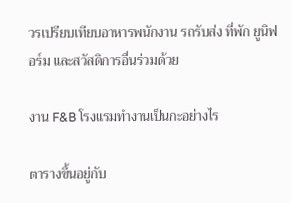วรเปรียบเทียบอาหารพนักงาน รถรับส่ง ที่พัก ยูนิฟอร์ม และสวัสดิการอื่นร่วมด้วย

งาน F&B โรงแรมทำงานเป็นกะอย่างไร

ตารางขึ้นอยู่กับ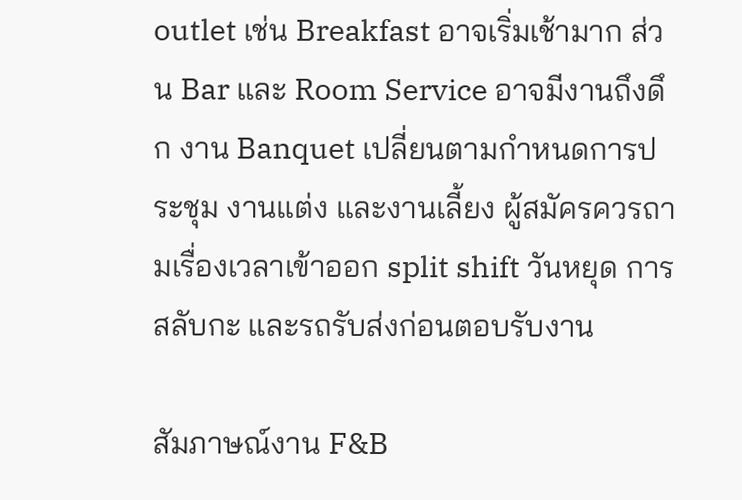outlet เช่น Breakfast อาจเริ่มเช้ามาก ส่วน Bar และ Room Service อาจมีงานถึงดึก งาน Banquet เปลี่ยนตามกำหนดการประชุม งานแต่ง และงานเลี้ยง ผู้สมัครควรถามเรื่องเวลาเข้าออก split shift วันหยุด การสลับกะ และรถรับส่งก่อนตอบรับงาน

สัมภาษณ์งาน F&B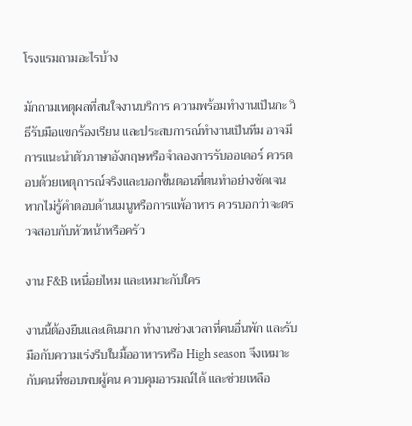โรงแรมถามอะไรบ้าง

มักถามเหตุผลที่สนใจงานบริการ ความพร้อมทำงานเป็นกะ วิธีรับมือแขกร้องเรียน และประสบการณ์ทำงานเป็นทีม อาจมีการแนะนำตัวภาษาอังกฤษหรือจำลองการรับออเดอร์ ควรตอบด้วยเหตุการณ์จริงและบอกขั้นตอนที่ตนทำอย่างชัดเจน หากไม่รู้คำตอบด้านเมนูหรือการแพ้อาหาร ควรบอกว่าจะตรวจสอบกับหัวหน้าหรือครัว

งาน F&B เหนื่อยไหม และเหมาะกับใคร

งานนี้ต้องยืนและเดินมาก ทำงานช่วงเวลาที่คนอื่นพัก และรับมือกับความเร่งรีบในมื้ออาหารหรือ High season จึงเหมาะกับคนที่ชอบพบผู้คน ควบคุมอารมณ์ได้ และช่วยเหลือ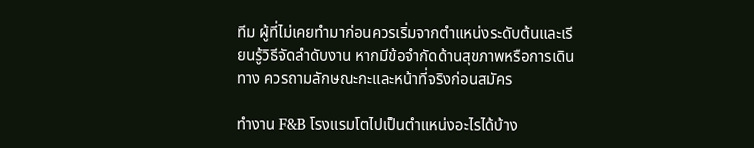ทีม ผู้ที่ไม่เคยทำมาก่อนควรเริ่มจากตำแหน่งระดับต้นและเรียนรู้วิธีจัดลำดับงาน หากมีข้อจำกัดด้านสุขภาพหรือการเดินทาง ควรถามลักษณะกะและหน้าที่จริงก่อนสมัคร

ทำงาน F&B โรงแรมโตไปเป็นตำแหน่งอะไรได้บ้าง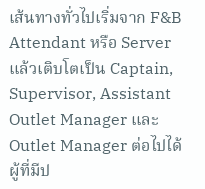เส้นทางทั่วไปเริ่มจาก F&B Attendant หรือ Server แล้วเติบโตเป็น Captain, Supervisor, Assistant Outlet Manager และ Outlet Manager ต่อไปได้ ผู้ที่มีป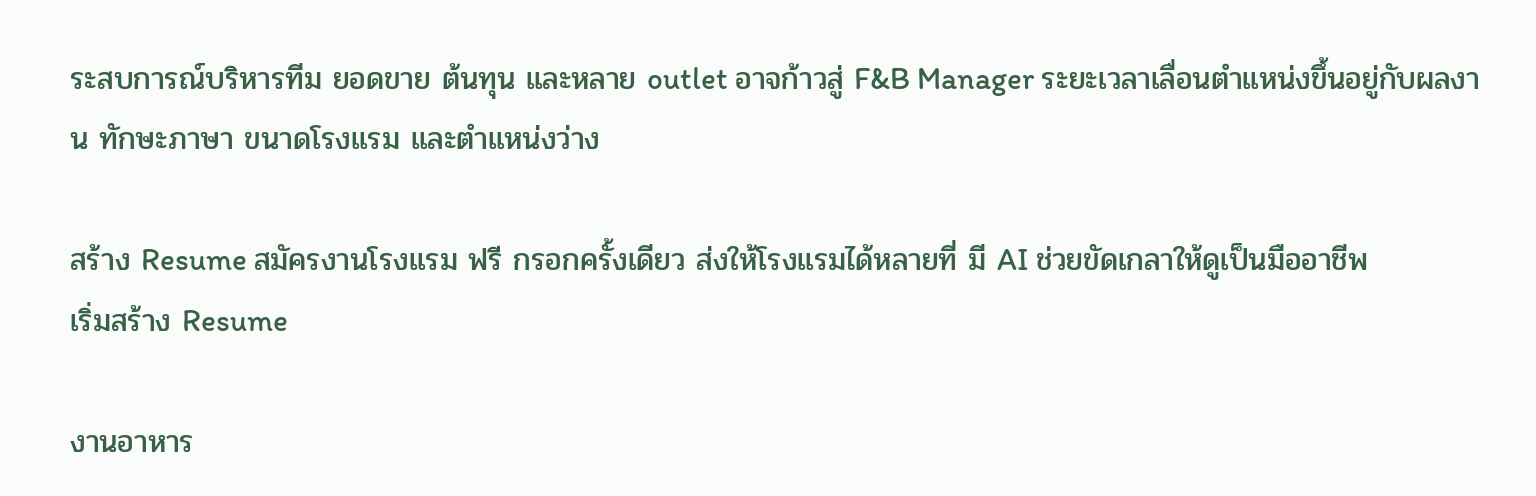ระสบการณ์บริหารทีม ยอดขาย ต้นทุน และหลาย outlet อาจก้าวสู่ F&B Manager ระยะเวลาเลื่อนตำแหน่งขึ้นอยู่กับผลงาน ทักษะภาษา ขนาดโรงแรม และตำแหน่งว่าง

สร้าง Resume สมัครงานโรงแรม ฟรี กรอกครั้งเดียว ส่งให้โรงแรมได้หลายที่ มี AI ช่วยขัดเกลาให้ดูเป็นมืออาชีพ
เริ่มสร้าง Resume

งานอาหาร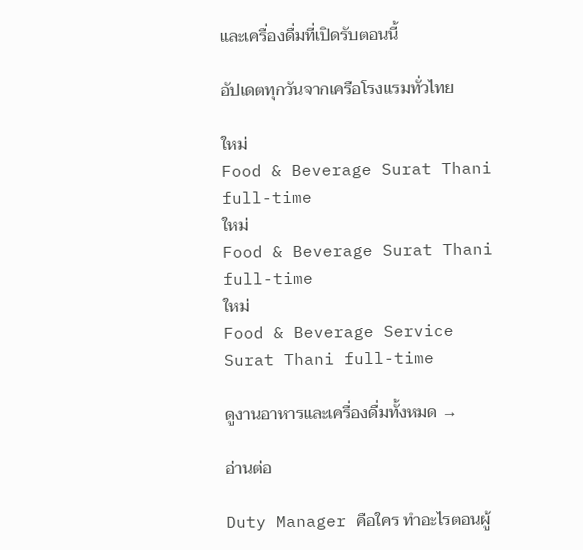และเครื่องดื่มที่เปิดรับตอนนี้

อัปเดตทุกวันจากเครือโรงแรมทั่วไทย

ใหม่
Food & Beverage Surat Thani full-time
ใหม่
Food & Beverage Surat Thani full-time
ใหม่
Food & Beverage Service Surat Thani full-time

ดูงานอาหารและเครื่องดื่มทั้งหมด →

อ่านต่อ

Duty Manager คือใคร ทำอะไรตอนผู้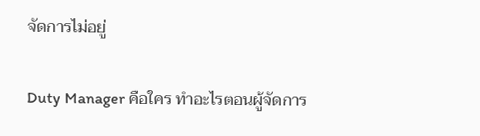จัดการไม่อยู่

Duty Manager คือใคร ทำอะไรตอนผู้จัดการ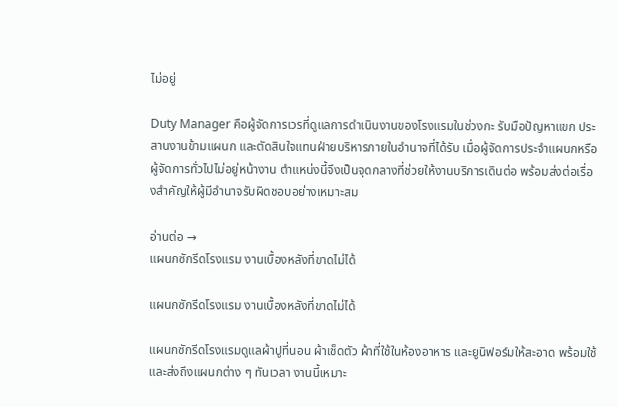ไม่อยู่

Duty Manager คือผู้จัดการเวรที่ดูแลการดำเนินงานของโรงแรมในช่วงกะ รับมือปัญหาแขก ประสานงานข้ามแผนก และตัดสินใจแทนฝ่ายบริหารภายในอำนาจที่ได้รับ เมื่อผู้จัดการประจำแผนกหรือผู้จัดการทั่วไปไม่อยู่หน้างาน ตำแหน่งนี้จึงเป็นจุดกลางที่ช่วยให้งานบริการเดินต่อ พร้อมส่งต่อเรื่องสำคัญให้ผู้มีอำนาจรับผิดชอบอย่างเหมาะสม

อ่านต่อ →
แผนกซักรีดโรงแรม งานเบื้องหลังที่ขาดไม่ได้

แผนกซักรีดโรงแรม งานเบื้องหลังที่ขาดไม่ได้

แผนกซักรีดโรงแรมดูแลผ้าปูที่นอน ผ้าเช็ดตัว ผ้าที่ใช้ในห้องอาหาร และยูนิฟอร์มให้สะอาด พร้อมใช้ และส่งถึงแผนกต่าง ๆ ทันเวลา งานนี้เหมาะ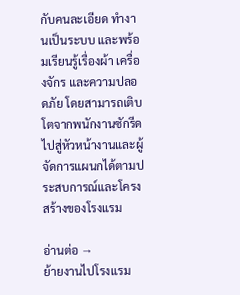กับคนละเอียด ทำงานเป็นระบบ และพร้อมเรียนรู้เรื่องผ้า เครื่องจักร และความปลอดภัย โดยสามารถเติบโตจากพนักงานซักรีดไปสู่หัวหน้างานและผู้จัดการแผนกได้ตามประสบการณ์และโครงสร้างของโรงแรม

อ่านต่อ →
ย้ายงานไปโรงแรม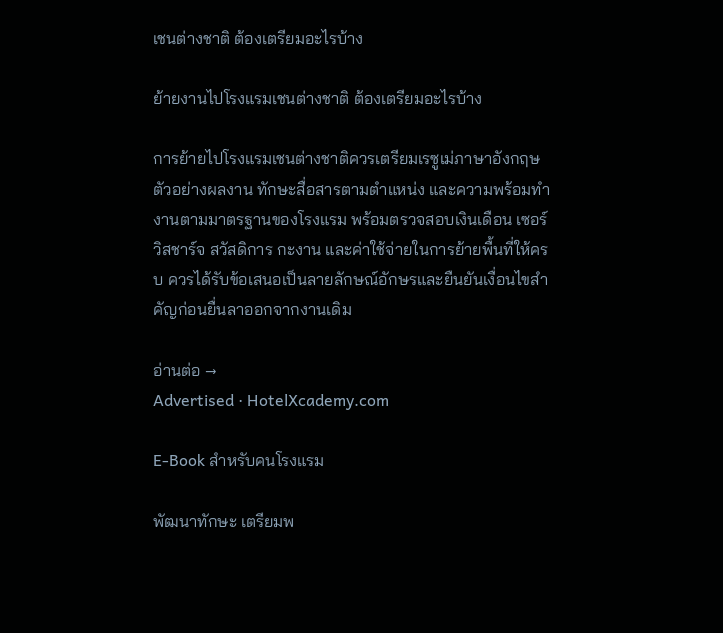เชนต่างชาติ ต้องเตรียมอะไรบ้าง

ย้ายงานไปโรงแรมเชนต่างชาติ ต้องเตรียมอะไรบ้าง

การย้ายไปโรงแรมเชนต่างชาติควรเตรียมเรซูเม่ภาษาอังกฤษ ตัวอย่างผลงาน ทักษะสื่อสารตามตำแหน่ง และความพร้อมทำงานตามมาตรฐานของโรงแรม พร้อมตรวจสอบเงินเดือน เซอร์วิสชาร์จ สวัสดิการ กะงาน และค่าใช้จ่ายในการย้ายพื้นที่ให้ครบ ควรได้รับข้อเสนอเป็นลายลักษณ์อักษรและยืนยันเงื่อนไขสำคัญก่อนยื่นลาออกจากงานเดิม

อ่านต่อ →
Advertised · HotelXcademy.com

E-Book สำหรับคนโรงแรม

พัฒนาทักษะ เตรียมพ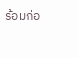ร้อมก่อ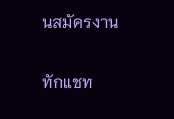นสมัครงาน

ทักแชท